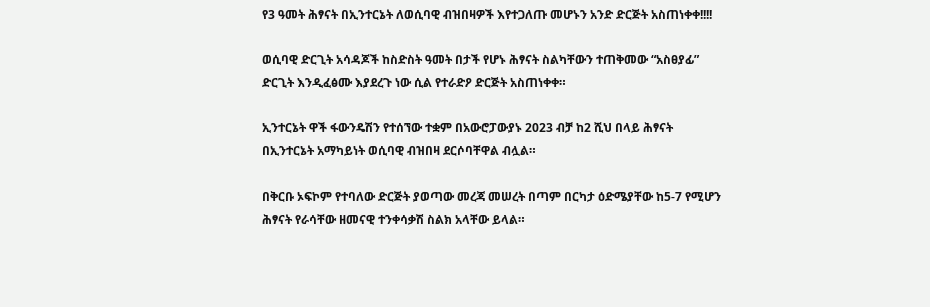የ3 ዓመት ሕፃናት በኢንተርኔት ለወሲባዊ ብዝበዛዎች እየተጋለጡ መሆኑን አንድ ድርጅት አስጠነቀቀ!!!!

ወሲባዊ ድርጊት አሳዳጆች ከስድስት ዓመት በታች የሆኑ ሕፃናት ስልካቸውን ተጠቅመው “አስፀያፊ” ድርጊት እንዲፈፅሙ እያደረጉ ነው ሲል የተራድዖ ድርጅት አስጠነቀቀ።

ኢንተርኔት ዋች ፋውንዴሽን የተሰኘው ተቋም በአውሮፓውያኑ 2023 ብቻ ከ2 ሺህ በላይ ሕፃናት በኢንተርኔት አማካይነት ወሲባዊ ብዝበዛ ደርሶባቸዋል ብሏል።

በቅርቡ ኦፍኮም የተባለው ድርጅት ያወጣው መረጃ መሠረት በጣም በርካታ ዕድሜያቸው ከ5-7 የሚሆን ሕፃናት የራሳቸው ዘመናዊ ተንቀሳቃሽ ስልክ አላቸው ይላል።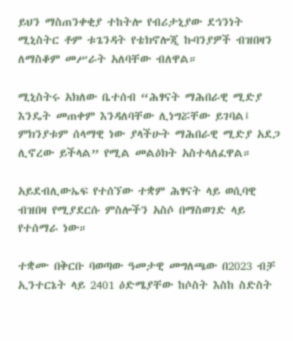ይህን ማስጠንቀቂያ ተከትሎ የብሪታኒያው ደኅንነት ሚኒስትር ቶም ቱጌንዳት የቴክኖሎጂ ኩባንያዎች ብዝበዛን ለማስቆም መሥራት አለባቸው ብለዋል።

ሚኒስትሩ አክለው ቤተሰብ “ሕፃናት ማሕበራዊ ሚድያ እንዴት መጠቀም እንዳለባቸው ሊነግሯቸው ይገባል፤ ምክንያቱም ሰላማዊ ነው ያላችሁት ማሕበራዊ ሚድያ አደጋ ሊኖረው ይችላል” የሚል መልዕክት አስተላለፈዋል።

አይደብሊውኤፍ የተሰኘው ተቋም ሕፃናት ላይ ወሲባዊ ብዝበዛ የሚያደርሱ ምስሎችን አስሶ በማስወገድ ላይ የተሰማራ ነው።

ተቋሙ በቅርቡ ባወጣው ዓመታዊ መግለጫው በ2023 ብቻ ኢንተርኔት ላይ 2401 ዕድሜያቸው ከሶስት እስከ ስድስት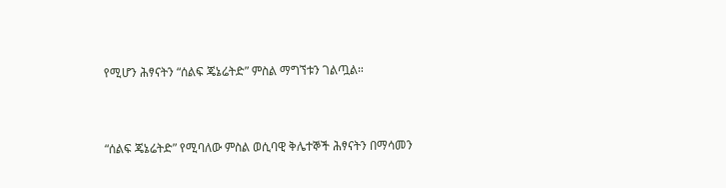የሚሆን ሕፃናትን “ሰልፍ ጄኔሬትድ” ምስል ማግኘቱን ገልጧል።



“ሰልፍ ጄኔሬትድ” የሚባለው ምስል ወሲባዊ ቅሌተኞች ሕፃናትን በማሳመን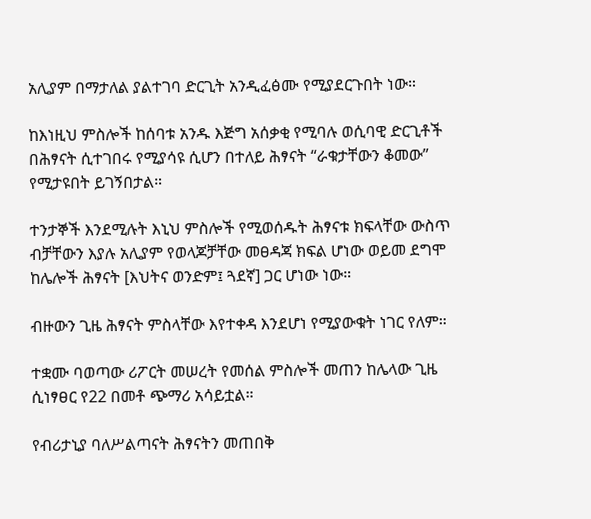አሊያም በማታለል ያልተገባ ድርጊት አንዲፈፅሙ የሚያደርጉበት ነው።

ከእነዚህ ምስሎች ከሰባቱ አንዱ እጅግ አሰቃቂ የሚባሉ ወሲባዊ ድርጊቶች በሕፃናት ሲተገበሩ የሚያሳዩ ሲሆን በተለይ ሕፃናት “ራቁታቸውን ቆመው” የሚታዩበት ይገኝበታል።

ተንታኞች እንደሚሉት እኒህ ምስሎች የሚወሰዱት ሕፃናቱ ክፍላቸው ውስጥ ብቻቸውን እያሉ አሊያም የወላጆቻቸው መፀዳጃ ክፍል ሆነው ወይመ ደግሞ ከሌሎች ሕፃናት [እህትና ወንድም፤ ጓደኛ] ጋር ሆነው ነው።

ብዙውን ጊዜ ሕፃናት ምስላቸው እየተቀዳ እንደሆነ የሚያውቁት ነገር የለም።

ተቋሙ ባወጣው ሪፖርት መሠረት የመሰል ምስሎች መጠን ከሌላው ጊዜ ሲነፃፀር የ22 በመቶ ጭማሪ አሳይቷል።

የብሪታኒያ ባለሥልጣናት ሕፃናትን መጠበቅ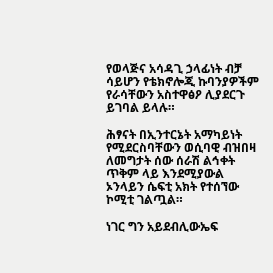የወላጅና አሳዳጊ ኃላፊነት ብቻ ሳይሆን የቴክኖሎጂ ኩባንያዎችም የራሳቸውን አስተዋፅዖ ሊያደርጉ ይገባል ይላሉ።

ሕፃናት በኢንተርኔት አማካይነት የሚደርስባቸውን ወሲባዊ ብዝበዛ ለመግታት ሰው ሰራሽ ልኅቀት ጥቅም ላይ እንደሚያውል ኦንላይን ሴፍቲ አክት የተሰኘው ኮሚቲ ገልጧል።

ነገር ግን አይደብሊውኤፍ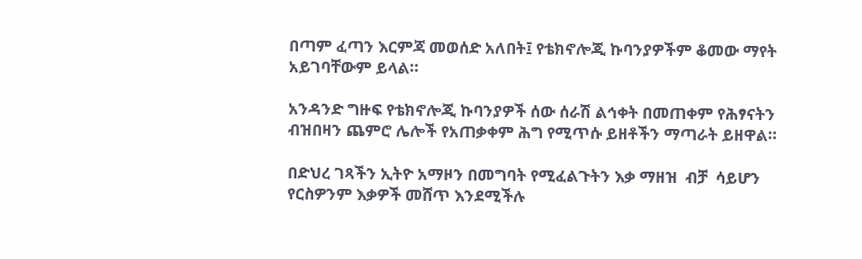በጣም ፈጣን እርምጃ መወሰድ አለበት፤ የቴክኖሎጂ ኩባንያዎችም ቆመው ማየት አይገባቸውም ይላል።

አንዳንድ ግዙፍ የቴክኖሎጂ ኩባንያዎች ሰው ሰራሽ ልኅቀት በመጠቀም የሕፃናትን ብዝበዛን ጨምሮ ሌሎች የአጠቃቀም ሕግ የሚጥሱ ይዘቶችን ማጣራት ይዘዋል።

በድህረ ገጻችን ኢትዮ አማዞን በመግባት የሚፈልጉትን እቃ ማዘዝ  ብቻ  ሳይሆን የርስዎንም እቃዎች መሸጥ እንደሚችሉ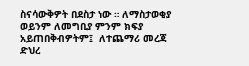ስናሳውቅዎት በደስታ ነው ። ለማስታወቂያ ወይንም ለመግቢያ ምንም ክፍያ አይጠበቅብዎትም፤  ለተጨማሪ መረጃ   ድህረ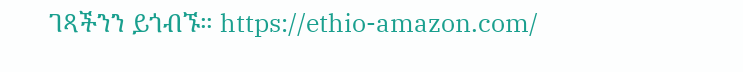ገጻችንን ይጎብኙ። https://ethio-amazon.com/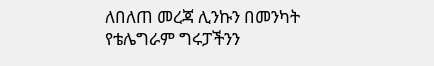ለበለጠ መረጃ ሊንኩን በመንካት የቴሌግራም ግሩፓችንን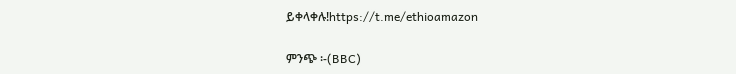ይቀላቀሉ!https://t.me/ethioamazon

ምንጭ ፡-(BBC)